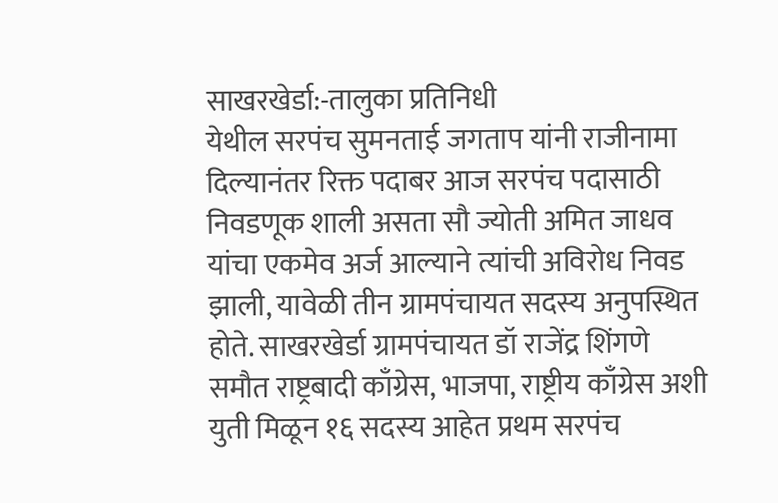साखरखेर्डा:-तालुका प्रतिनिधी
येथील सरपंच सुमनताई जगताप यांनी राजीनामा दिल्यानंतर रिक्त पदाबर आज सरपंच पदासाठी निवडणूक शाली असता सौ ज्योती अमित जाधव यांचा एकमेव अर्ज आल्याने त्यांची अविरोध निवड झाली, यावेळी तीन ग्रामपंचायत सदस्य अनुपस्थित होते. साखरखेर्डा ग्रामपंचायत डॉ राजेंद्र शिंगणे समौत राष्ट्रबादी काँग्रेस, भाजपा, राष्ट्रीय काँग्रेस अशी युती मिळून १६ सदस्य आहेत प्रथम सरपंच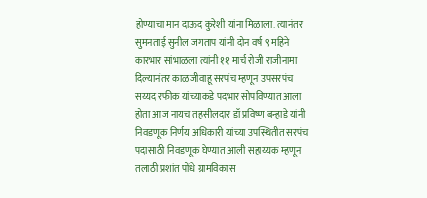होण्याचा मान दाऊद कुरेशी यांना मिळाला. त्यानंतर सुमनताई सुनील जगताप यांनी दोन वर्ष ९ महिने कारभार सांभाळला त्यांनी ११ मार्च रोजी राजीनामा दिल्यानंतर काळजीवाहू सरपंच म्हणून उपसरपंच सय्यद रफीक यांच्याकडे पदभार सोपविण्यात आला होता आज नायच तहसीलदार डॉ प्रविष्ण बन्हाडे यांनी निवडणूक निर्णय अधिकारी यांच्या उपस्थितीत सरपंच पदासाठी निवडणूक घेण्यात आली सहाय्यक म्हणून तलाठी प्रशांत पोंधे ग्रामविकास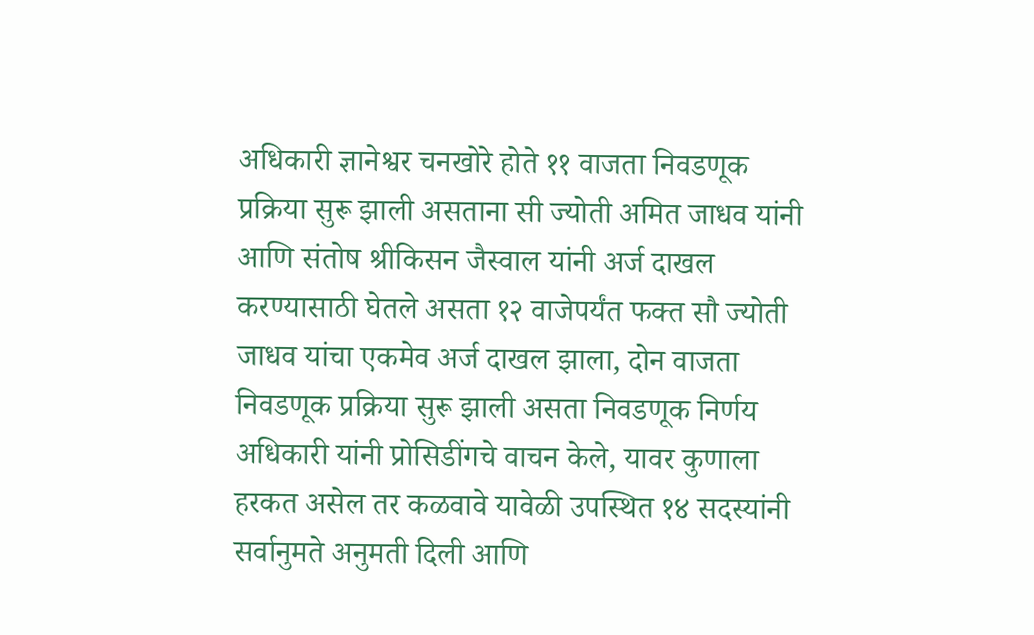अधिकारी ज्ञानेश्वर चनखोरे होते ११ वाजता निवडणूक प्रक्रिया सुरू झाली असताना सी ज्योती अमित जाधव यांनी आणि संतोष श्रीकिसन जैस्वाल यांनी अर्ज दाखल करण्यासाठी घेतले असता १२ वाजेपर्यंत फक्त सौ ज्योती जाधव यांचा एकमेव अर्ज दाखल झाला, दोन वाजता निवडणूक प्रक्रिया सुरू झाली असता निवडणूक निर्णय अधिकारी यांनी प्रोसिडींगचे वाचन केले, यावर कुणाला हरकत असेल तर कळवावे यावेळी उपस्थित १४ सदस्यांनी सर्वानुमते अनुमती दिली आणि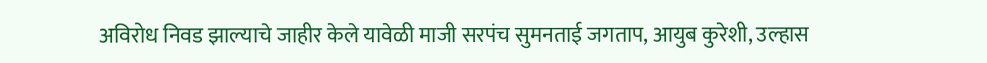अविरोध निवड झाल्याचे जाहीर केले यावेळी माजी सरपंच सुमनताई जगताप, आयुब कुरेशी, उल्हास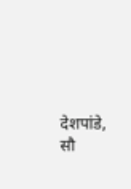देशपांडे, सौ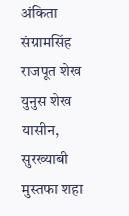अंकिता संग्रामसिंह राजपूत शेख युनुस शेख यासीन, सुरख्याबी मुस्तफा शहा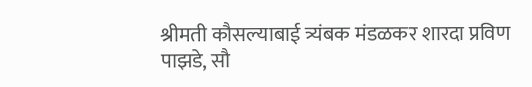श्रीमती कौसल्याबाई त्र्यंबक मंडळकर शारदा प्रविण पाझडे, सौ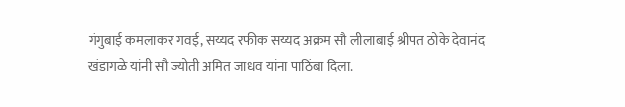गंगुबाई कमलाकर गवई, सय्यद रफीक सय्यद अक्रम सौ लीलाबाई श्रीपत ठोके देवानंद खंडागळे यांनी सौ ज्योती अमित जाधव यांना पाठिंबा दिला.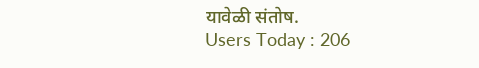यावेळी संतोष.
Users Today : 206